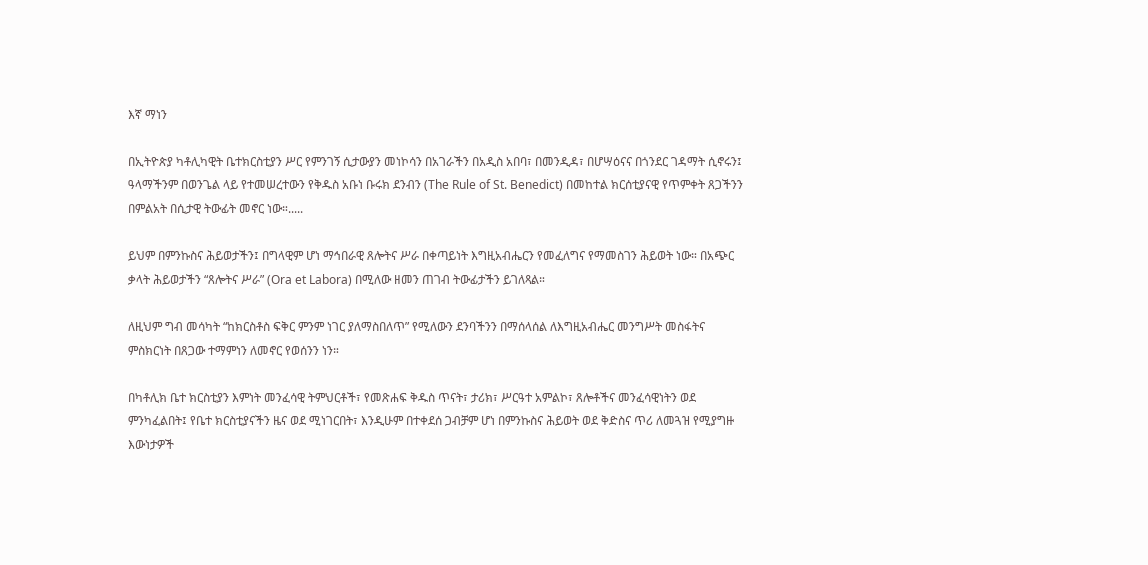እኛ ማነን

በኢትዮጵያ ካቶሊካዊት ቤተክርስቲያን ሥር የምንገኝ ሲታውያን መነኮሳን በአገራችን በአዲስ አበባ፣ በመንዲዳ፣ በሆሣዕናና በጎንደር ገዳማት ሲኖሩን፤ ዓላማችንም በወንጌል ላይ የተመሠረተውን የቅዱስ አቡነ ቡሩክ ደንብን (The Rule of St. Benedict) በመከተል ክርሰቲያናዊ የጥምቀት ጸጋችንን በምልአት በሲታዊ ትውፊት መኖር ነው።.....

ይህም በምንኩስና ሕይወታችን፤ በግላዊም ሆነ ማኅበራዊ ጸሎትና ሥራ በቀጣይነት እግዚአብሔርን የመፈለግና የማመስገን ሕይወት ነው። በአጭር ቃላት ሕይወታችን “ጸሎትና ሥራ” (Ora et Labora) በሚለው ዘመን ጠገብ ትውፊታችን ይገለጻል።

ለዚህም ግብ መሳካት “ከክርስቶስ ፍቅር ምንም ነገር ያለማስበለጥ” የሚለውን ደንባችንን በማሰላሰል ለእግዚአብሔር መንግሥት መስፋትና ምስክርነት በጸጋው ተማምነን ለመኖር የወሰንን ነን።

በካቶሊክ ቤተ ክርስቲያን እምነት መንፈሳዊ ትምህርቶች፣ የመጽሐፍ ቅዱስ ጥናት፣ ታሪክ፣ ሥርዓተ አምልኮ፣ ጸሎቶችና መንፈሳዊነትን ወደ ምንካፈልበት፤ የቤተ ክርስቲያናችን ዜና ወደ ሚነገርበት፣ እንዲሁም በተቀደሰ ጋብቻም ሆነ በምንኩስና ሕይወት ወደ ቅድስና ጥሪ ለመጓዝ የሚያግዙ እውነታዎች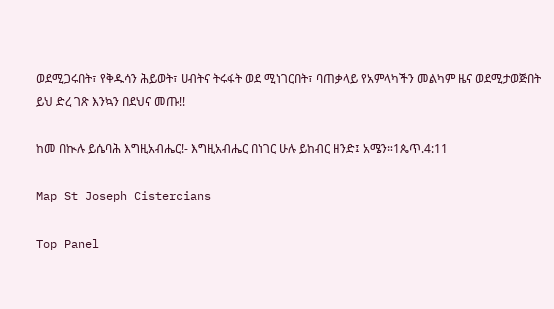ወደሚጋሩበት፣ የቅዱሳን ሕይወት፣ ሀብትና ትሩፋት ወደ ሚነገርበት፣ ባጠቃላይ የአምላካችን መልካም ዜና ወደሚታወጅበት ይህ ድረ ገጽ እንኳን በደህና መጡ!!

ከመ በኲሉ ይሴባሕ እግዚአብሔር!- እግዚአብሔር በነገር ሁሉ ይከብር ዘንድ፤ አሜን።1ጴጥ.4:11

Map St Joseph Cistercians

Top Panel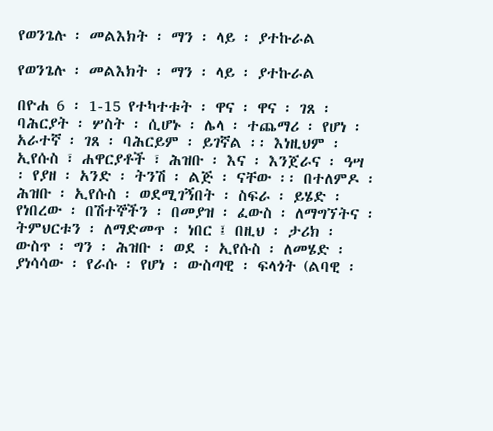የወንጌሉ ፡ መልእክት ፡ ማን ፡ ላይ ፡ ያተኩራል

የወንጌሉ ፡ መልእክት ፡ ማን ፡ ላይ ፡ ያተኩራል

በዮሐ 6 ፡ 1-15 የተካተቱት ፡ ዋና ፡ ዋና ፡ ገጸ ፡ ባሕርያት ፡ ሦስት ፡ ሲሆኑ ፡ ሌላ ፡ ተጨማሪ ፡ የሆነ ፡ አራተኛ ፡ ገጸ ፡ ባሕርይም ፡ ይገኛል ፡፡ እነዚህም ፡ ኢየሱስ ፣ ሐዋርያቶች ፣ ሕዝቡ ፡ እና ፡ እንጀራና ፡ ዓሣ ፡ የያዘ ፡ አንድ ፡ ትንሽ ፡ ልጅ ፡ ናቸው ፡፡ በተለምዶ ፡ ሕዝቡ ፡ ኢየሱስ ፡ ወደሚገኝበት ፡ ስፍራ ፡ ይሄድ ፡ የነበረው ፡ በሽተኞችን ፡ በመያዝ ፡ ፈውስ ፡ ለማግኘትና ፡ ትምህርቱን ፡ ለማድመጥ ፡ ነበር ፤ በዚህ ፡ ታሪክ ፡ ውስጥ ፡ ግን ፡ ሕዝቡ ፡ ወደ ፡ ኢየሱስ ፡ ለመሄድ ፡ ያነሳሳው ፡ የራሱ ፡ የሆነ ፡ ውስጣዊ ፡ ፍላጎት (ልባዊ ፡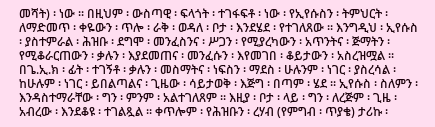መሻት) ፡ ነው ፡፡ በዚህም ፡ ውስጣዊ ፡ ፍላጎት ፡ ተገፋፍቶ ፡ ነው ፡ የኢየሱስን ፡ ትምህርት ፡ ለማድመጥ ፡ ቀዬውን ፡ ጥሎ ፡ ራቅ ፡ ወዳለ ፡ ቦታ ፡ እንደሄደ ፡ የተገለጸው ፡፡ እንግዲህ ፡ ኢየሱስ ፡ ያስተምራል ፡ ሕዝቡ ፡ ደግሞ ፡ መንፈስንና ፡ ሥጋን ፡ የሚያረካውን ፡ አጥንትና ፡ ጅማትን ፡ የሚቆራርጠውን ፡ ቃሉን ፡ እያደመጠና ፡ መንፈሱን ፡ እየመገበ ፡ ቆይታውን ፡ አስረዝሟል ፡፡ በጌ.ኢ.ክ ፡ ፊት ፡ ተገኝቶ ፡ ቃሉን ፡ መስማትና ፡ ነፍስን ፡ ማደስ ፡ ሁሉንም ፡ ነገር ፡ ያስረሳል ፡ ከሁሉም ፡ ነገር ፡ ይበልጣልና ፡ ጊዜው ፡ ሳይታወቅ ፡ እጅግ ፡ በጣም ፡ ሄደ ፡፡ ኢየሱስ ፡ ስለምን ፡ እንዳስተማራቸው ፡ ግን ፡ ምንም ፡ አልተገለጸም ፡፡ እዚያ ፡ ቦታ ፡ ላይ ፡ ግን ፡ ለረጅም ፡ ጊዜ ፡ አብረው ፡ እንደቆዩ ፡ ተገልጿል ፡፡ ቀጥሎም ፡ የሕዝቡን ፡ ረሃብ (የምግብ ፡ ጥያቄ) ታሪኩ ፡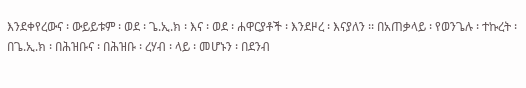እንደቀየረውና ፡ ውይይቱም ፡ ወደ ፡ ጌ.ኢ.ክ ፡ እና ፡ ወደ ፡ ሐዋርያቶች ፡ እንደዞረ ፡ እናያለን ፡፡ በአጠቃላይ ፡ የወንጌሉ ፡ ተኩረት ፡ በጌ.ኢ.ክ ፡ በሕዝቡና ፡ በሕዝቡ ፡ ረሃብ ፡ ላይ ፡ መሆኑን ፡ በደንብ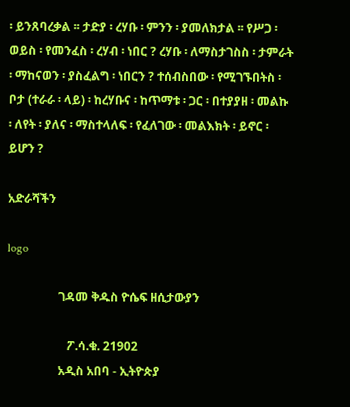፡ ይንጸባረቃል ፡፡ ታድያ ፡ ረሃቡ ፡ ምንን ፡ ያመለክታል ፡፡ የሥጋ ፡ ወይስ ፡ የመንፈስ ፡ ረሃብ ፡ ነበር ? ረሃቡ ፡ ለማስታገስስ ፡ ታምራት ፡ ማከናወን ፡ ያስፈልግ ፡ ነበርን ? ተሰብስበው ፡ የሚገኙበትስ ፡ ቦታ (ተራራ ፡ ላይ) ፡ ከረሃቡና ፡ ከጥማቱ ፡ ጋር ፡ በተያያዘ ፡ መልኩ ፡ ለየት ፡ ያለና ፡ ማስተላለፍ ፡ የፈለገው ፡ መልእክት ፡ ይኖር ፡ ይሆን ?

አድራሻችን

logo

                 ገዳመ ቅዱስ ዮሴፍ ዘሲታውያን

                    ፖ.ሳ.ቁ. 21902
                 አዲስ አበባ - ኢትዮጵያ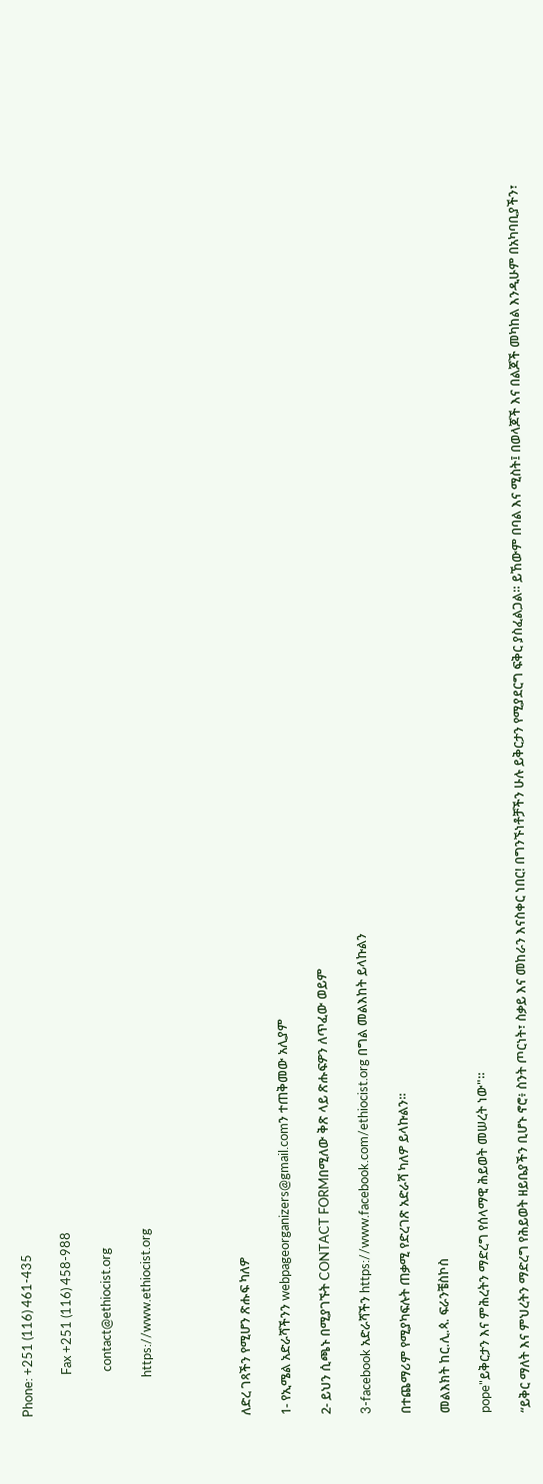Phone: +251 (116) 461-435

              Fax +251 (116) 458-988

               contact@ethiocist.org

             https://www.ethiocist.org




ለድረ ገጻችን የሚሆን ጽሑፍ ካለዎ

1- የኢሜል አድራሻችንን webpageorganizers@gmail.comን ተጠቅመው አሊያም

2- ይህን ሲጫኑ በሚያገኙት CONTACT FORMበሚለው ቅጽ ላይ ጽሑፍዎን ለጥፈው ወይም

3-facebook አድራሻችን https://www.facebook.com/ethiocist.org በግል መልእከት ይላኩልን

በተጨማሪም የሚያካፍሉት ጠቃሚ የድረገጽ አድራሻ ካለዎ ይላኩልን።

መልእክት ከር.ሊ.ጳ. ፍራንቼስኮስ

pope"ይቅርታን እና ምሕረትን ማድረግ የሰላማዊ ሕይወት መሠረት ነው"።

“ይቅር ማለት እና ምህረትን ማድረግ የሕይወት ዘይቤያችን ቢሆኑ ኖሮ፥ ስንት ጦርነት፣ ስቃይ እና መከራን እናስቀር ነበር! በግንኙነቶቻችን ሁሉ ይቅርታን የሚያደርግ ፍቅር ያስፈልጋል። ይኸውም በባል እና ሚስት፤ በወላጆች እና በልጆች መካከል እንዲሁም በአካባቢያችን፣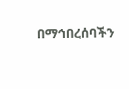በማኅበረሰባችን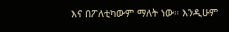እና በፖለቲካውም ማለት ነው። እንዲሁም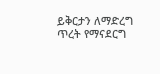ይቅርታን ለማድረግ ጥረት የማናደርግ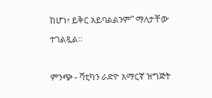ከሆነ፥ ይቅር አይባልልንም” ማለታቸው ተገልጿል።

ምንጭ - ቫቲካን ራድዮ አማርኛ ዝግጅት